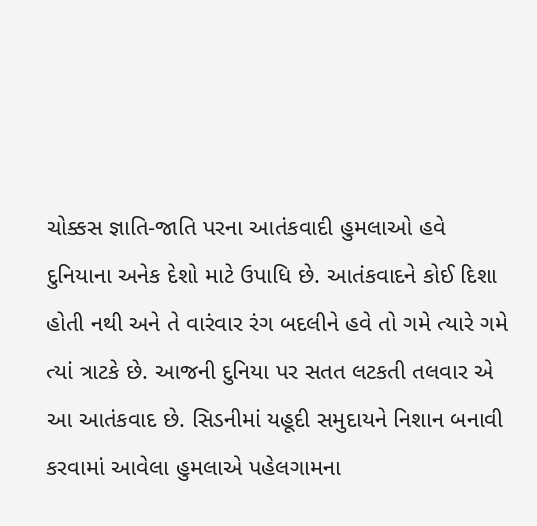ચોક્કસ જ્ઞાતિ-જાતિ પરના આતંકવાદી હુમલાઓ હવે દુનિયાના અનેક દેશો માટે ઉપાધિ છે. આતંકવાદને કોઈ દિશા હોતી નથી અને તે વારંવાર રંગ બદલીને હવે તો ગમે ત્યારે ગમે ત્યાં ત્રાટકે છે. આજની દુનિયા પર સતત લટકતી તલવાર એ આ આતંકવાદ છે. સિડનીમાં યહૂદી સમુદાયને નિશાન બનાવી કરવામાં આવેલા હુમલાએ પહેલગામના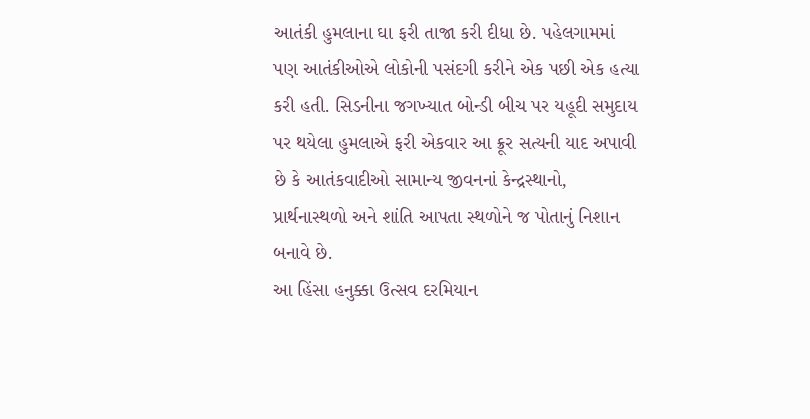આતંકી હુમલાના ઘા ફરી તાજા કરી દીધા છે. પહેલગામમાં પણ આતંકીઓએ લોકોની પસંદગી કરીને એક પછી એક હત્યા કરી હતી. સિડનીના જગખ્યાત બોન્ડી બીચ પર યહૂદી સમુદાય પર થયેલા હુમલાએ ફરી એકવાર આ ક્રૂર સત્યની યાદ અપાવી છે કે આતંકવાદીઓ સામાન્ય જીવનનાં કેન્દ્રસ્થાનો, પ્રાર્થનાસ્થળો અને શાંતિ આપતા સ્થળોને જ પોતાનું નિશાન બનાવે છે.
આ હિંસા હનુક્કા ઉત્સવ દરમિયાન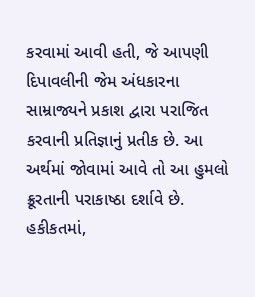કરવામાં આવી હતી, જે આપણી દિપાવલીની જેમ અંધકારના સામ્રાજ્યને પ્રકાશ દ્વારા પરાજિત કરવાની પ્રતિજ્ઞાનું પ્રતીક છે. આ અર્થમાં જોવામાં આવે તો આ હુમલો ક્રૂરતાની પરાકાષ્ઠા દર્શાવે છે. હકીકતમાં,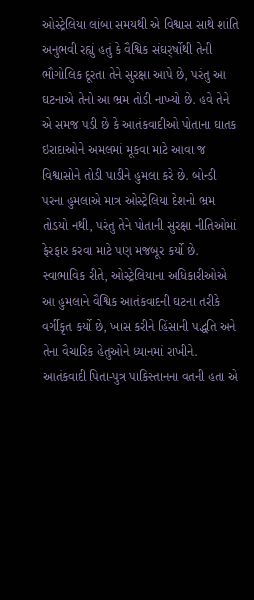ઓસ્ટ્રેલિયા લાંબા સમયથી એ વિશ્વાસ સાથે શાંતિ અનુભવી રહ્યું હતું કે વૈશ્વિક સંઘર્ર્ષોથી તેની ભૌગોલિક દૂરતા તેને સુરક્ષા આપે છે, પરંતુ આ ઘટનાએ તેનો આ ભ્રમ તોડી નાખ્યો છે. હવે તેને એ સમજ પડી છે કે આતંકવાદીઓ પોતાના ઘાતક ઇરાદાઓને અમલમાં મૂકવા માટે આવા જ વિશ્વાસોને તોડી પાડીને હુમલા કરે છે. બોન્ડી પરના હુમલાએ માત્ર ઓસ્ટ્રેલિયા દેશનો ભ્રમ તોડયો નથી, પરંતુ તેને પોતાની સુરક્ષા નીતિઓમાં ફેરફાર કરવા માટે પણ મજબૂર કર્યો છે. સ્વાભાવિક રીતે, ઓસ્ટ્રેલિયાના અધિકારીઓએ આ હુમલાને વૈશ્વિક આતંકવાદની ઘટના તરીકે વર્ગીકૃત કર્યો છે, ખાસ કરીને હિંસાની પદ્ધતિ અને તેના વૈચારિક હેતુઓને ધ્યાનમાં રાખીને. આતંકવાદી પિતા-પુત્ર પાકિસ્તાનના વતની હતા એ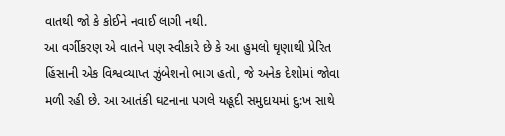વાતથી જો કે કોઈને નવાઈ લાગી નથી.
આ વર્ગીકરણ એ વાતને પણ સ્વીકારે છે કે આ હુમલો ઘૃણાથી પ્રેરિત હિંસાની એક વિશ્વવ્યાપ્ત ઝુંબેશનો ભાગ હતો, જે અનેક દેશોમાં જોવા મળી રહી છે. આ આતંકી ઘટનાના પગલે યહૂદી સમુદાયમાં દુ:ખ સાથે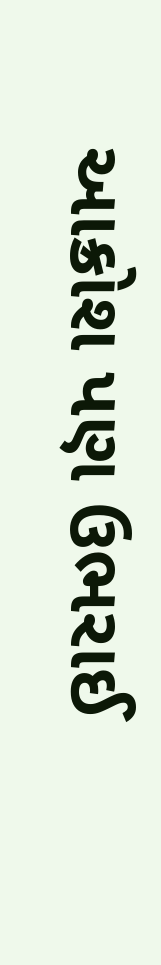આક્રોશ પણ ઉભરાઈ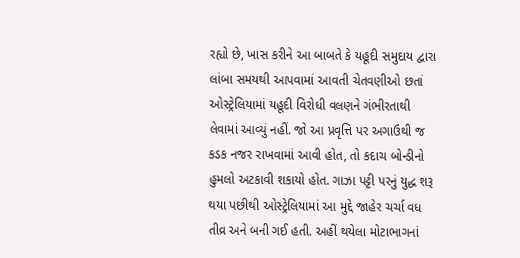રહ્યો છે, ખાસ કરીને આ બાબતે કે યહૂદી સમુદાય દ્વારા લાંબા સમયથી આપવામાં આવતી ચેતવણીઓ છતાં ઓસ્ટ્રેલિયામાં યહૂદી વિરોધી વલણને ગંભીરતાથી લેવામાં આવ્યું નહીં. જો આ પ્રવૃત્તિ પર અગાઉથી જ કડક નજર રાખવામાં આવી હોત, તો કદાચ બોન્ડીનો હુમલો અટકાવી શકાયો હોત. ગાઝા પટ્ટી પરનું યુદ્ધ શરૂ થયા પછીથી ઓસ્ટ્રેલિયામાં આ મુદ્દે જાહેર ચર્ચા વધ તીવ્ર અને બની ગઈ હતી. અહીં થયેલા મોટાભાગનાં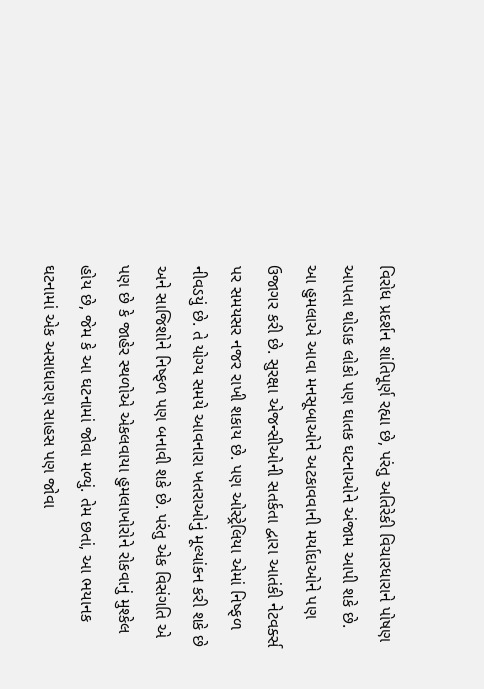વિરોધ પ્રદર્શન શાંતિપૂર્ણ રહ્યા છે, પરંતુ અતિરેકી વિચારધારાને પોષણ આપતા થોડાક લોકો પણ ઘાતક ઘટનાઓને અંજામ આપી શકે છે.
આ હુમલાએ આવા મનસૂબાઓને અટકાવવાની મર્યાદાઓને પણ ઉજાગર કરી છે. સુરક્ષા એજન્સીઓની સતર્કતા દ્વારા આતંકી નેટવર્ક્સ પર સમયસર નજર રાખી શકાય છે. પણ ઓસ્ટ્રેલિયા એમાં નિષ્ફળ નીવડયું છે. તે યોગ્ય સમયે આવનારા ખતરાઓનું મૂલ્યાંકન કરી શકે છે અને સાજિશોને નિષ્ફળ પણ બનાવી શકે છે. પરંતુ એક વિસંગતિ એ પણ છે કે જાહેર સ્થળોએ એકલવાયા હુમલાખોરોને રોકવાનું મુશ્કેલ હોય છે, જેમ કે આ ઘટનામાં જોવા મળ્યું. તેમ છતાં, આ ભયાનક ઘટનામાં એક અસાધારણ સાહસ પણ જોવા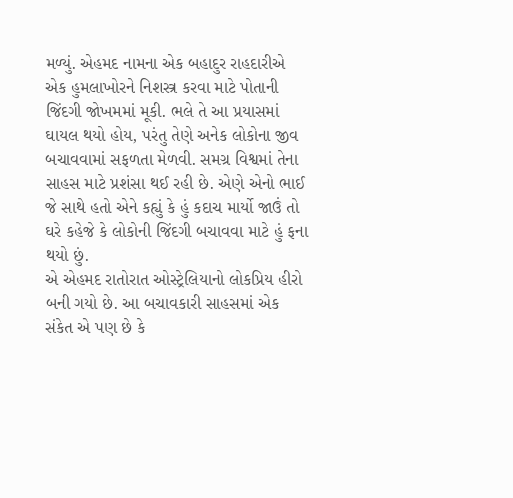મળ્યું. એહમદ નામના એક બહાદુર રાહદારીએ એક હુમલાખોરને નિશસ્ત્ર કરવા માટે પોતાની જિંદગી જોખમમાં મૂકી. ભલે તે આ પ્રયાસમાં ઘાયલ થયો હોય, પરંતુ તેણે અનેક લોકોના જીવ બચાવવામાં સફળતા મેળવી. સમગ્ર વિશ્વમાં તેના સાહસ માટે પ્રશંસા થઈ રહી છે. એણે એનો ભાઈ જે સાથે હતો એને કહ્યું કે હું કદાચ માર્યો જાઉં તો ઘરે કહેજે કે લોકોની જિંદગી બચાવવા માટે હું ફના થયો છું.
એ એહમદ રાતોરાત ઓસ્ટ્રેલિયાનો લોકપ્રિય હીરો બની ગયો છે. આ બચાવકારી સાહસમાં એક સંકેત એ પણ છે કે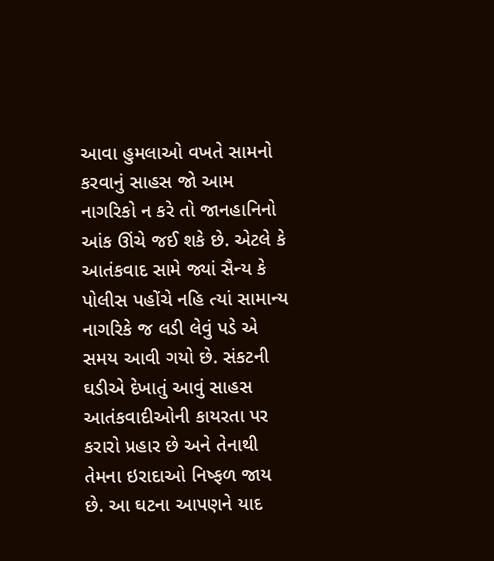આવા હુમલાઓ વખતે સામનો કરવાનું સાહસ જો આમ નાગરિકો ન કરે તો જાનહાનિનો આંક ઊંચે જઈ શકે છે. એટલે કે આતંકવાદ સામે જ્યાં સૈન્ય કે પોલીસ પહોંચે નહિ ત્યાં સામાન્ય નાગરિકે જ લડી લેવું પડે એ સમય આવી ગયો છે. સંકટની ઘડીએ દેખાતું આવું સાહસ આતંકવાદીઓની કાયરતા પર કરારો પ્રહાર છે અને તેનાથી તેમના ઇરાદાઓ નિષ્ફળ જાય છે. આ ઘટના આપણને યાદ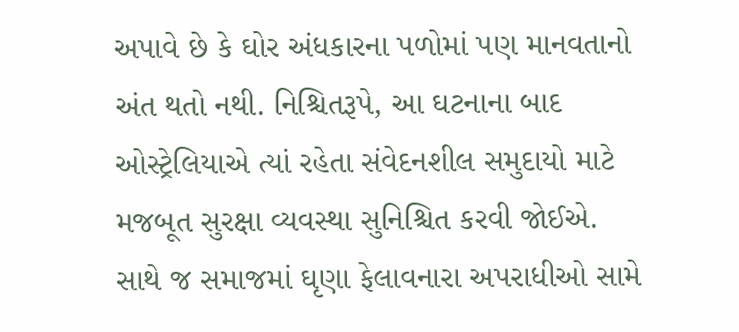અપાવે છે કે ઘોર અંધકારના પળોમાં પણ માનવતાનો અંત થતો નથી. નિશ્ચિતરૂપે, આ ઘટનાના બાદ ઓસ્ટ્રેલિયાએ ત્યાં રહેતા સંવેદનશીલ સમુદાયો માટે મજબૂત સુરક્ષા વ્યવસ્થા સુનિશ્ચિત કરવી જોઈએ. સાથે જ સમાજમાં ઘૃણા ફેલાવનારા અપરાધીઓ સામે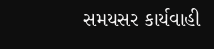સમયસર કાર્યવાહી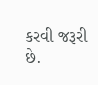કરવી જરૂરી છે.